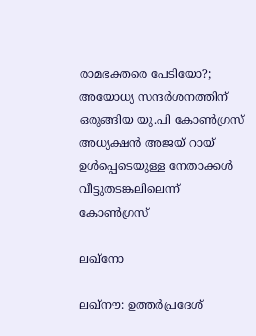രാമഭക്തരെ പേടിയോ?; അയോധ്യ സന്ദർശനത്തിന് ഒരുങ്ങിയ യു.പി കോൺഗ്രസ് അധ്യക്ഷൻ അജയ് റായ് ഉൾപ്പെടെയുള്ള നേതാക്കൾ വീട്ടുതടങ്കലിലെന്ന് കോൺഗ്രസ്

ലഖ്നോ

ലഖ്‌നൗ: ഉത്തർപ്രദേശ്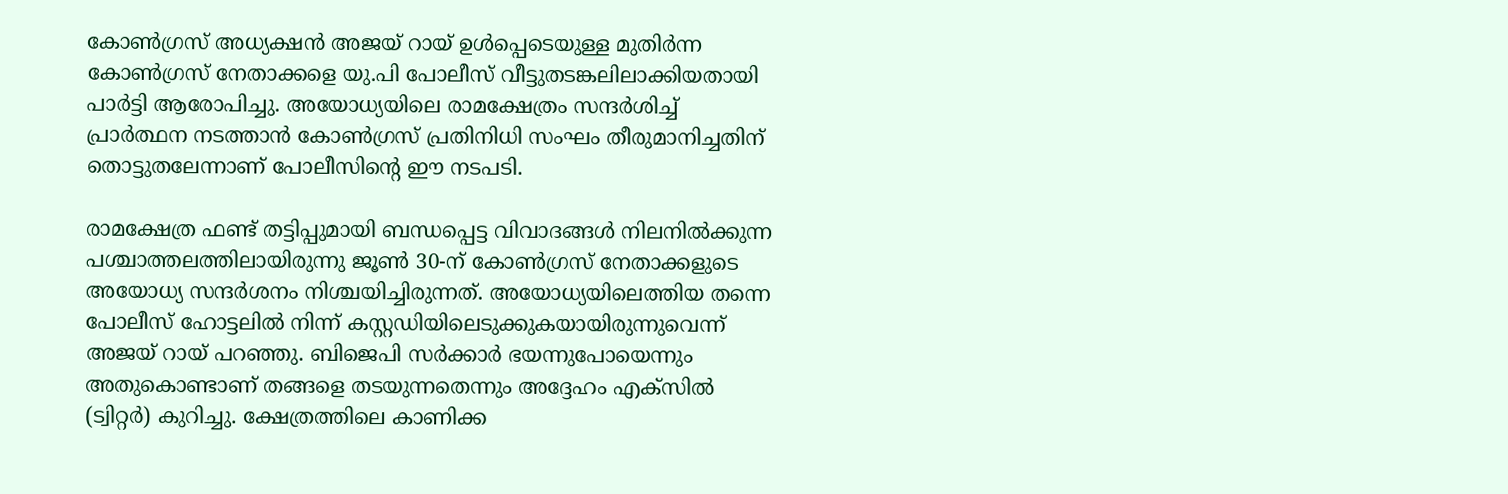കോൺഗ്രസ് അധ്യക്ഷൻ അജയ് റായ് ഉൾപ്പെടെയുള്ള മുതിർന്ന കോൺഗ്രസ് നേതാക്കളെ യു.പി പോലീസ് വീട്ടുതടങ്കലിലാക്കിയതായി പാർട്ടി ആരോപിച്ചു. അയോധ്യയിലെ രാമക്ഷേത്രം സന്ദർശിച്ച് പ്രാർത്ഥന നടത്താൻ കോൺഗ്രസ് പ്രതിനിധി സംഘം തീരുമാനിച്ചതിന് തൊട്ടുതലേന്നാണ് പോലീസിന്റെ ഈ നടപടി.

രാമക്ഷേത്ര ഫണ്ട് തട്ടിപ്പുമായി ബന്ധപ്പെട്ട വിവാദങ്ങൾ നിലനിൽക്കുന്ന പശ്ചാത്തലത്തിലായിരുന്നു ജൂൺ 30-ന് കോൺഗ്രസ് നേതാക്കളുടെ അയോധ്യ സന്ദർശനം നിശ്ചയിച്ചിരുന്നത്. അയോധ്യയിലെത്തിയ തന്നെ പോലീസ് ഹോട്ടലിൽ നിന്ന് കസ്റ്റഡിയിലെടുക്കുകയായിരുന്നുവെന്ന് അജയ് റായ് പറഞ്ഞു. ബിജെപി സർക്കാർ ഭയന്നുപോയെന്നും അതുകൊണ്ടാണ് തങ്ങളെ തടയുന്നതെന്നും അദ്ദേഹം എക്സിൽ (ട്വിറ്റർ) കുറിച്ചു. ക്ഷേത്രത്തിലെ കാണിക്ക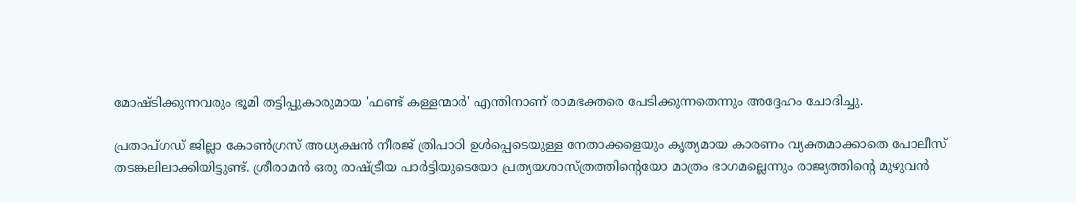മോഷ്ടിക്കുന്നവരും ഭൂമി തട്ടിപ്പുകാരുമായ 'ഫണ്ട് കള്ളന്മാർ' എന്തിനാണ് രാമഭക്തരെ പേടിക്കുന്നതെന്നും അദ്ദേഹം ചോദിച്ചു.

പ്രതാപ്ഗഡ് ജില്ലാ കോൺഗ്രസ് അധ്യക്ഷൻ നീരജ് ത്രിപാഠി ഉൾപ്പെടെയുള്ള നേതാക്കളെയും കൃത്യമായ കാരണം വ്യക്തമാക്കാതെ പോലീസ് തടങ്കലിലാക്കിയിട്ടുണ്ട്. ശ്രീരാമൻ ഒരു രാഷ്ട്രീയ പാർട്ടിയുടെയോ പ്രത്യയശാസ്ത്രത്തിന്റെയോ മാത്രം ഭാഗമല്ലെന്നും രാജ്യത്തിന്റെ മുഴുവൻ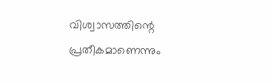വിശ്വാസത്തിന്റെ പ്രതീകമാണെന്നും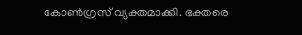കോൺഗ്രസ് വ്യക്തമാക്കി. ഭക്തരെ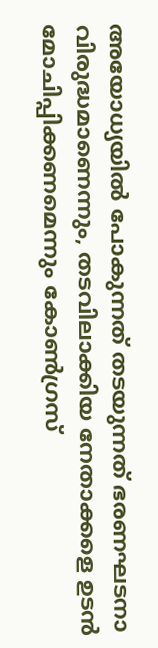അയോധ്യയിൽ പോകുന്നത് തടയുന്നത് ഭരണഘടനാ വിരുദ്ധമാണെന്നും, തടവിലാക്കിയ നേതാക്കളെ ഉടൻ മോചിപ്പിക്കണമെന്നും കോൺഗ്രസ്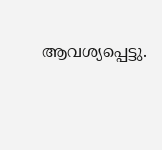ആവശ്യപ്പെട്ടു.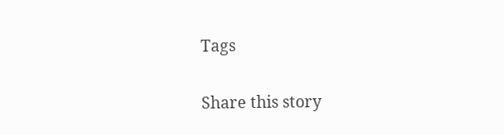Tags

Share this story